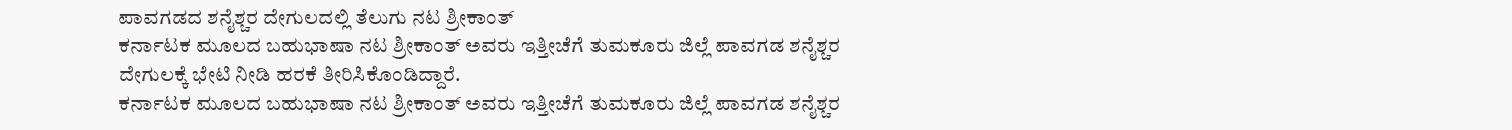ಪಾವಗಡದ ಶನೈಶ್ಚರ ದೇಗುಲದಲ್ಲಿ ತೆಲುಗು ನಟ ಶ್ರೀಕಾಂತ್
ಕರ್ನಾಟಕ ಮೂಲದ ಬಹುಭಾಷಾ ನಟ ಶ್ರೀಕಾಂತ್ ಅವರು ಇತ್ತೀಚೆಗೆ ತುಮಕೂರು ಜಿಲ್ಲೆ ಪಾವಗಡ ಶನೈಶ್ಚರ ದೇಗುಲಕ್ಕೆ ಭೇಟಿ ನೀಡಿ ಹರಕೆ ತೀರಿಸಿಕೊಂಡಿದ್ದಾರೆ.
ಕರ್ನಾಟಕ ಮೂಲದ ಬಹುಭಾಷಾ ನಟ ಶ್ರೀಕಾಂತ್ ಅವರು ಇತ್ತೀಚೆಗೆ ತುಮಕೂರು ಜಿಲ್ಲೆ ಪಾವಗಡ ಶನೈಶ್ಚರ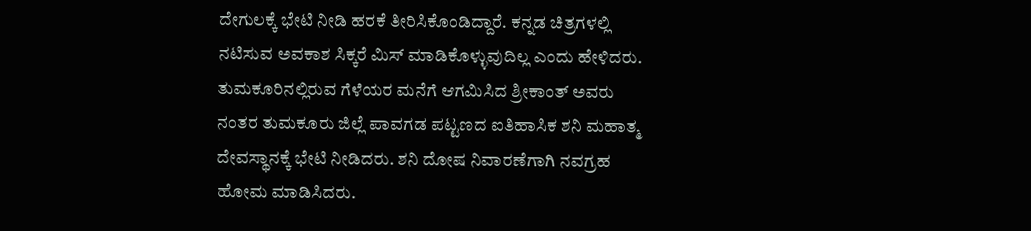ದೇಗುಲಕ್ಕೆ ಭೇಟಿ ನೀಡಿ ಹರಕೆ ತೀರಿಸಿಕೊಂಡಿದ್ದಾರೆ. ಕನ್ನಡ ಚಿತ್ರಗಳಲ್ಲಿ ನಟಿಸುವ ಅವಕಾಶ ಸಿಕ್ಕರೆ ಮಿಸ್ ಮಾಡಿಕೊಳ್ಳುವುದಿಲ್ಲ ಎಂದು ಹೇಳಿದರು.
ತುಮಕೂರಿನಲ್ಲಿರುವ ಗೆಳೆಯರ ಮನೆಗೆ ಆಗಮಿಸಿದ ಶ್ರೀಕಾಂತ್ ಅವರು ನಂತರ ತುಮಕೂರು ಜಿಲ್ಲೆ ಪಾವಗಡ ಪಟ್ಟಣದ ಐತಿಹಾಸಿಕ ಶನಿ ಮಹಾತ್ಮ ದೇವಸ್ಥಾನಕ್ಕೆ ಭೇಟಿ ನೀಡಿದರು. ಶನಿ ದೋಷ ನಿವಾರಣೆಗಾಗಿ ನವಗ್ರಹ ಹೋಮ ಮಾಡಿಸಿದರು.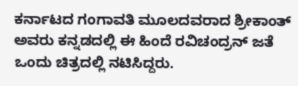ಕರ್ನಾಟದ ಗಂಗಾವತಿ ಮೂಲದವರಾದ ಶ್ರೀಕಾಂತ್ ಅವರು ಕನ್ನಡದಲ್ಲಿ ಈ ಹಿಂದೆ ರವಿಚಂದ್ರನ್ ಜತೆ ಒಂದು ಚಿತ್ರದಲ್ಲಿ ನಟಿಸಿದ್ದರು.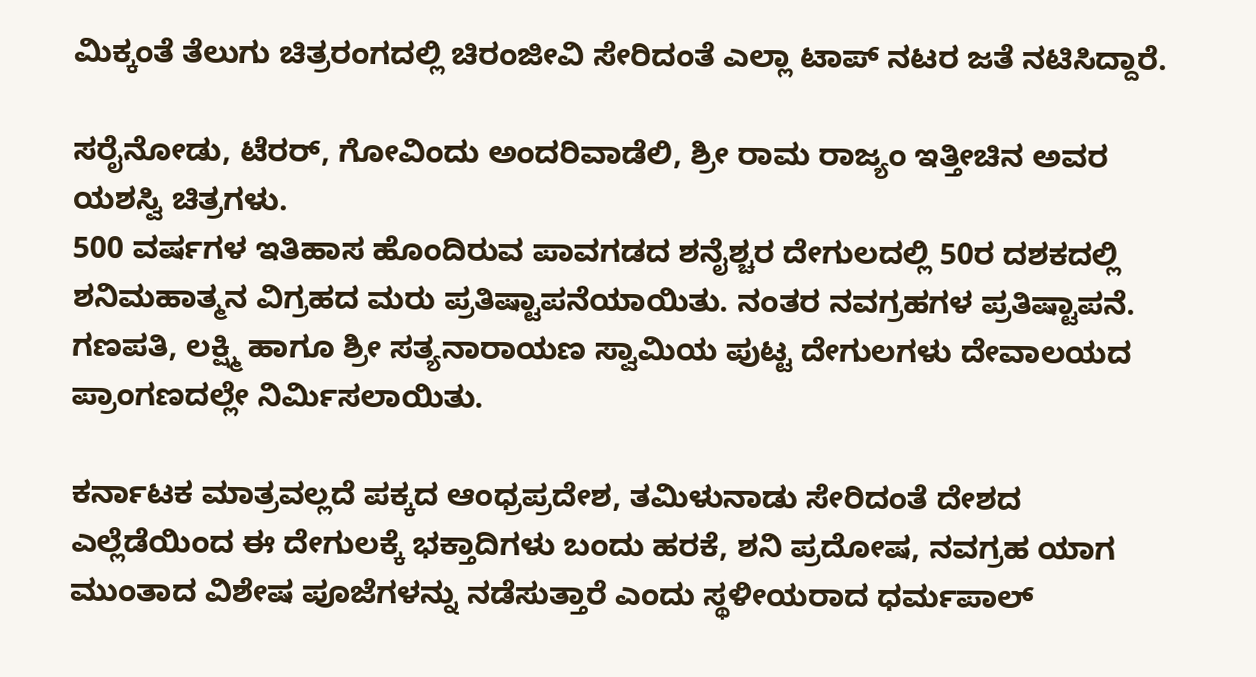ಮಿಕ್ಕಂತೆ ತೆಲುಗು ಚಿತ್ರರಂಗದಲ್ಲಿ ಚಿರಂಜೀವಿ ಸೇರಿದಂತೆ ಎಲ್ಲಾ ಟಾಪ್ ನಟರ ಜತೆ ನಟಿಸಿದ್ದಾರೆ.

ಸರೈನೋಡು, ಟೆರರ್, ಗೋವಿಂದು ಅಂದರಿವಾಡೆಲಿ, ಶ್ರೀ ರಾಮ ರಾಜ್ಯಂ ಇತ್ತೀಚಿನ ಅವರ ಯಶಸ್ವಿ ಚಿತ್ರಗಳು.
500 ವರ್ಷಗಳ ಇತಿಹಾಸ ಹೊಂದಿರುವ ಪಾವಗಡದ ಶನೈಶ್ಚರ ದೇಗುಲದಲ್ಲಿ 50ರ ದಶಕದಲ್ಲಿ ಶನಿಮಹಾತ್ಮನ ವಿಗ್ರಹದ ಮರು ಪ್ರತಿಷ್ಟಾಪನೆಯಾಯಿತು. ನಂತರ ನವಗ್ರಹಗಳ ಪ್ರತಿಷ್ಟಾಪನೆ. ಗಣಪತಿ, ಲಕ್ಷ್ಮಿ ಹಾಗೂ ಶ್ರೀ ಸತ್ಯನಾರಾಯಣ ಸ್ವಾಮಿಯ ಪುಟ್ಟ ದೇಗುಲಗಳು ದೇವಾಲಯದ ಪ್ರಾಂಗಣದಲ್ಲೇ ನಿರ್ಮಿಸಲಾಯಿತು.

ಕರ್ನಾಟಕ ಮಾತ್ರವಲ್ಲದೆ ಪಕ್ಕದ ಆಂಧ್ರಪ್ರದೇಶ, ತಮಿಳುನಾಡು ಸೇರಿದಂತೆ ದೇಶದ ಎಲ್ಲೆಡೆಯಿಂದ ಈ ದೇಗುಲಕ್ಕೆ ಭಕ್ತಾದಿಗಳು ಬಂದು ಹರಕೆ, ಶನಿ ಪ್ರದೋಷ, ನವಗ್ರಹ ಯಾಗ ಮುಂತಾದ ವಿಶೇಷ ಪೂಜೆಗಳನ್ನು ನಡೆಸುತ್ತಾರೆ ಎಂದು ಸ್ಥಳೀಯರಾದ ಧರ್ಮಪಾಲ್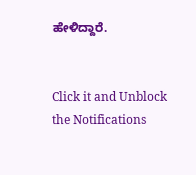ಹೇಳಿದ್ದಾರೆ.


Click it and Unblock the Notifications